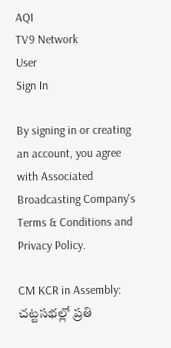AQI
TV9 Network
User
Sign In

By signing in or creating an account, you agree with Associated Broadcasting Company's Terms & Conditions and Privacy Policy.

CM KCR in Assembly: చట్టసభల్లో ప్రతి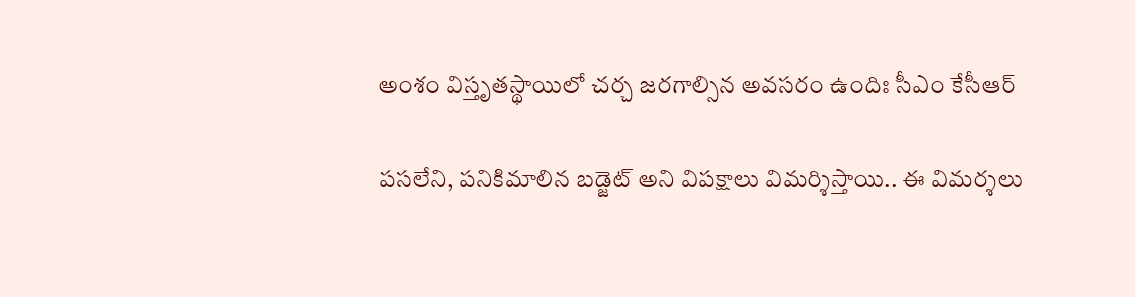అంశం విస్తృతస్థాయిలో చర్చ జరగాల్సిన అవసరం ఉందిః సీఎం కేసీఆర్

ప‌స‌లేని, ప‌నికిమాలిన బ‌డ్జెట్ అని విప‌క్షాలు విమ‌ర్శిస్తాయి.. ఈ విమ‌ర్శలు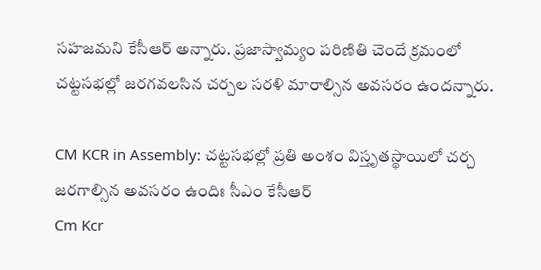స‌హ‌జ‌మ‌ని కేసీఆర్ అన్నారు. ప్రజాస్వామ్యం ప‌రిణితి చెందే క్రమంలో చ‌ట్టస‌భ‌ల్లో జ‌ర‌గ‌వ‌ల‌సిన చ‌ర్చల స‌ర‌ళి మారాల్సిన అవ‌స‌రం ఉంద‌న్నారు.

CM KCR in Assembly: చట్టసభల్లో ప్రతి అంశం విస్తృతస్థాయిలో చర్చ జరగాల్సిన అవసరం ఉందిః సీఎం కేసీఆర్
Cm Kcr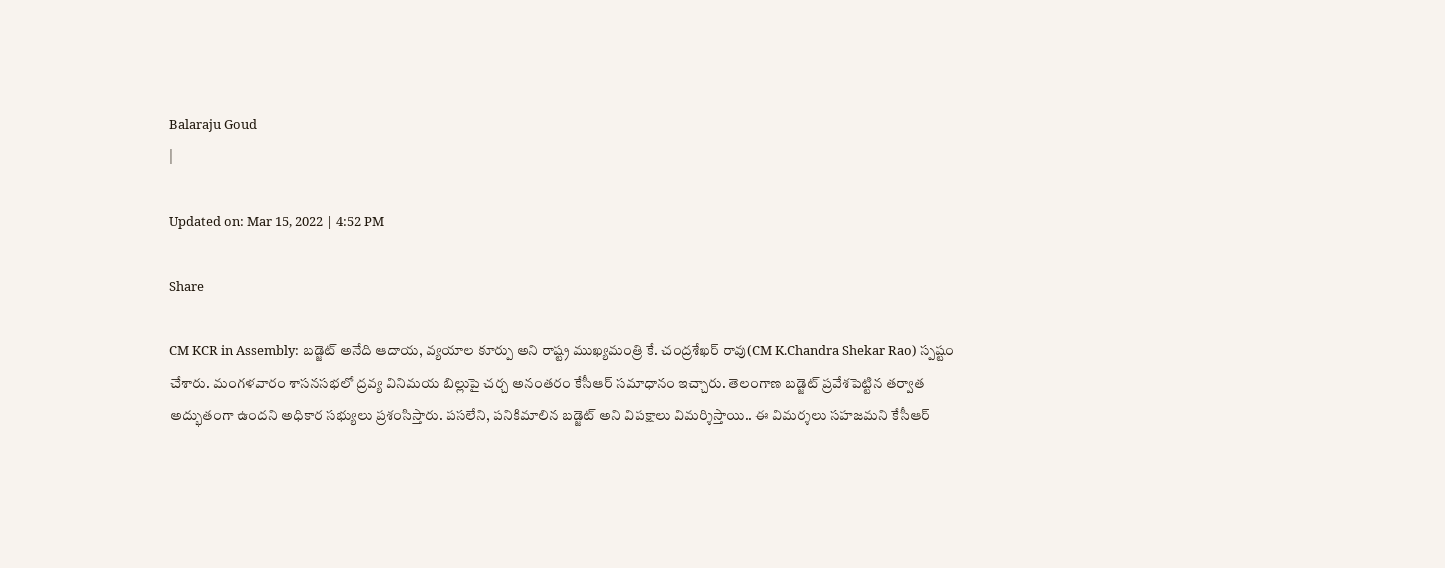Balaraju Goud
|

Updated on: Mar 15, 2022 | 4:52 PM

Share

CM KCR in Assembly: బ‌డ్జెట్ అనేది ఆదాయ, వ్యయాల కూర్పు అని రాష్ట్ర ముఖ్యమంత్రి కే. చంద్రశేఖ‌ర్ రావు(CM K.Chandra Shekar Rao) స్పష్టం చేశారు. మంగళవారం శాస‌న‌స‌భ‌లో ద్రవ్య వినిమ‌య బిల్లుపై చ‌ర్చ అనంత‌రం కేసీఆర్ స‌మాధానం ఇచ్చారు. తెలంగాణ బ‌డ్జెట్ ప్రవేశ‌పెట్టిన త‌ర్వాత అద్భుతంగా ఉంద‌ని అధికార స‌భ్యులు ప్రశంసిస్తారు. ప‌స‌లేని, ప‌నికిమాలిన బ‌డ్జెట్ అని విప‌క్షాలు విమ‌ర్శిస్తాయి.. ఈ విమ‌ర్శలు స‌హ‌జ‌మ‌ని కేసీఆర్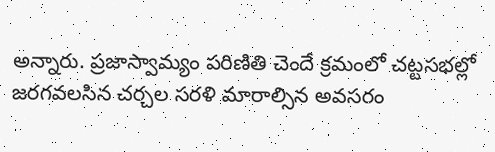అన్నారు. ప్రజాస్వామ్యం ప‌రిణితి చెందే క్రమంలో చ‌ట్టస‌భ‌ల్లో జ‌ర‌గ‌వ‌ల‌సిన చ‌ర్చల స‌ర‌ళి మారాల్సిన అవ‌స‌రం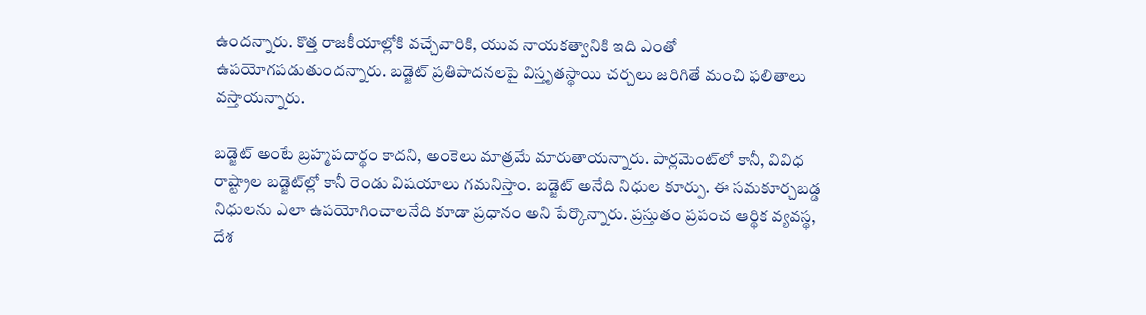ఉంద‌న్నారు. కొత్త రాజకీయాల్లోకి వచ్చేవారికి, యువ నాయ‌క‌త్వానికి ఇది ఎంతో ఉప‌యోగ‌ప‌డుతుంద‌న్నారు. బడ్జెట్ ప్రతిపాదనలపై విస్తృతస్థాయి చ‌ర్చలు జ‌రిగితే మంచి ఫ‌లితాలు వ‌స్తాయ‌న్నారు.

బ‌డ్జెట్ అంటే బ్రహ్మప‌దార్థం కాదని, అంకెలు మాత్రమే మారుతాయన్నారు. పార్లమెంట్‌లో కానీ, వివిధ రాష్ట్రాల బ‌డ్జెట్‌ల్లో కానీ రెండు విష‌యాలు గ‌మ‌నిస్తాం. బ‌డ్జెట్ అనేది నిధుల కూర్పు. ఈ స‌మ‌కూర్చబ‌డ్డ నిధుల‌ను ఎలా ఉప‌యోగించాల‌నేది కూడా ప్రధానం అని పేర్కొన్నారు. ప్ర‌స్తుతం ప్ర‌పంచ ఆర్థిక వ్య‌వ‌స్థ‌, దేశ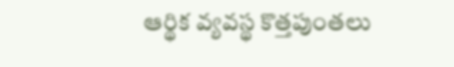ఆర్థిక వ్య‌వ‌స్థ కొత్తపుంత‌లు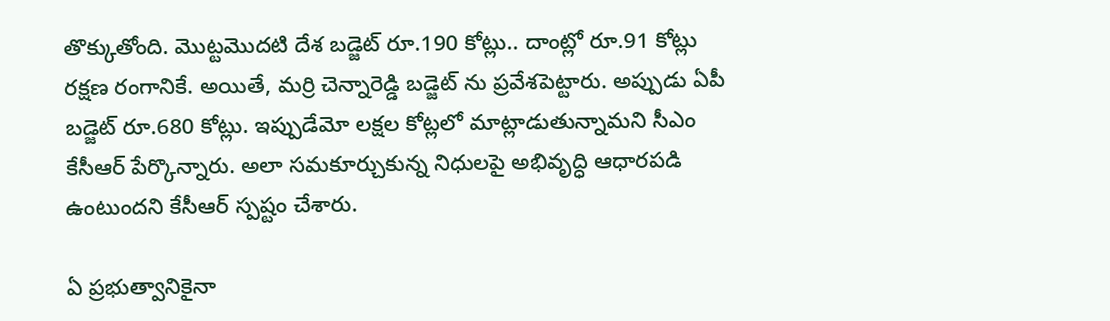తొక్కుతోంది. మొట్టమొద‌టి దేశ‌ బ‌డ్జెట్ రూ.190 కోట్లు.. దాంట్లో రూ.91 కోట్లు ర‌క్షణ రంగానికే. అయితే, మర్రి చెన్నారెడ్డి బ‌డ్జెట్ ను ప్రవేశ‌పెట్టారు. అప్పుడు ఏపీ బ‌డ్జెట్ రూ.680 కోట్లు. ఇప్పుడేమో ల‌క్షల కోట్లలో మాట్లాడుతున్నామ‌ని సీఎం కేసీఆర్ పేర్కొన్నారు. అలా స‌మ‌కూర్చుకున్న నిధులపై అభివృద్ధి ఆధార‌ప‌డి ఉంటుంద‌ని కేసీఆర్ స్పష్టం చేశారు.

ఏ ప్రభుత్వానికైనా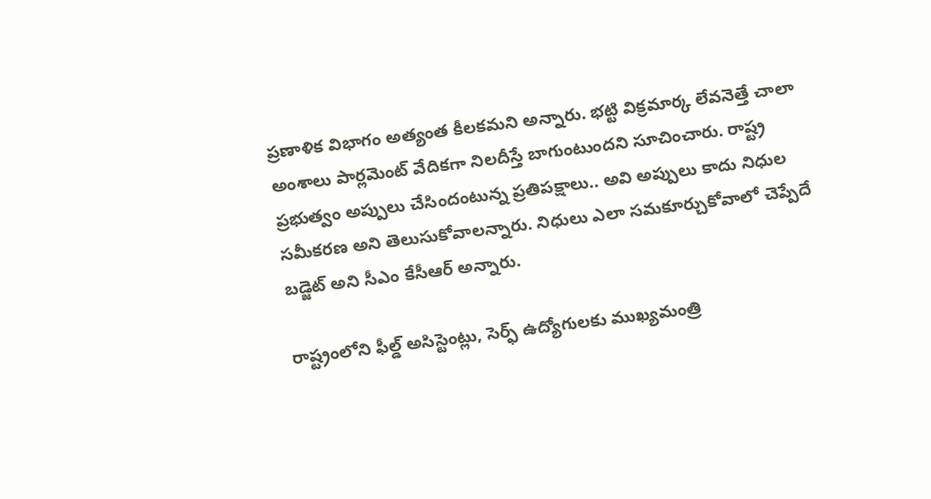ప్రణాళిక విభాగం అత్యంత కీలకమని అన్నారు. భట్టి విక్రమార్క లేవనెత్తే చాలా అంశాలు పార్లమెంట్ వేదికగా నిలదీస్తే బాగుంటుందని సూచించారు. రాష్ట్ర ప్రభుత్వం అప్పులు చేసిందంటున్న ప్రతిపక్షాలు.. అవి అప్పులు కాదు నిధుల సమీకరణ అని తెలుసుకోవాలన్నారు. నిధులు ఎలా సమకూర్చుకోవాలో చెప్పేదే బడ్జెట్ అని సీఎం కేసీఆర్ అన్నారు.

రాష్ట్రంలోని ఫీల్డ్‌ అసిస్టెంట్లు, సెర్ఫ్‌ ఉద్యోగులకు ముఖ్యమంత్రి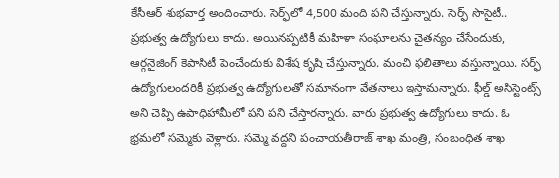కేసీఆర్ శుభవార్త అందించారు. సెర్ఫ్‌లో 4,500 మంది పని చేస్తున్నారు. సెర్ఫ్‌ సొసైటీ.. ప్రభుత్వ ఉద్యోగులు కాదు. అయినప్పటికీ మహిళా సంఘాలను చైతన్యం చేసేందుకు, ఆర్గనైజింగ్‌ కెపాసిటీ పెంచేందుకు విశేష కృషి చేస్తున్నారు. మంచి ఫలితాలు వస్తున్నాయి. సర్ఫ్‌ ఉద్యోగులందరికీ ప్రభుత్వ ఉద్యోగులతో సమానంగా వేతనాలు ఇస్తామన్నారు. ఫీల్డ్‌ అసిస్టెంట్స్‌ అని చెప్పి ఉపాధిహామీలో పని పని చేస్తారన్నారు. వారు ప్రభుత్వ ఉద్యోగులు కాదు. ఓ భ్రమలో సమ్మెకు వెళ్లారు. సమ్మె వద్దని పంచాయతీరాజ్‌ శాఖ మంత్రి, సంబంధిత శాఖ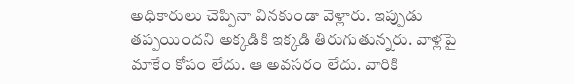అధికారులు చెప్పినా వినకుండా వెళ్లారు. ఇప్పుడు తప్పయిందని అక్కడికి ఇక్కడి తిరుగుతున్నరు. వాళ్లపై మాకేం కోపం లేదు. ఆ అవసరం లేదు. వారికి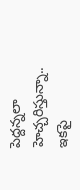పెద్దన్నలా హెచ్చరిస్తున్నా.. ఇకపై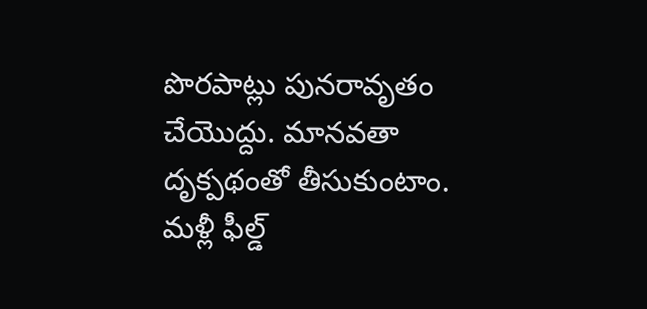పొరపాట్లు పునరావృతం చేయొద్దు. మానవతా దృక్పథంతో తీసుకుంటాం. మళ్లీ ఫీల్డ్‌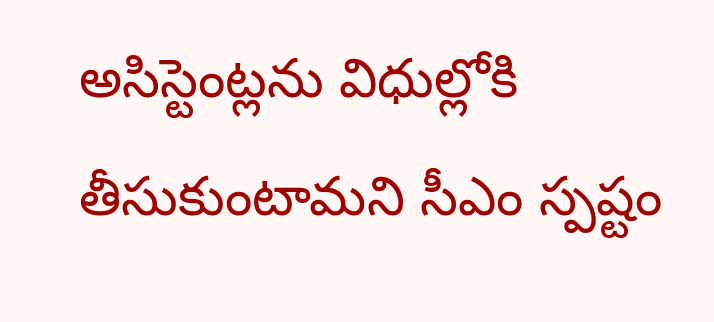అసిస్టెంట్లను విధుల్లోకి తీసుకుంటామని సీఎం స్పష్టం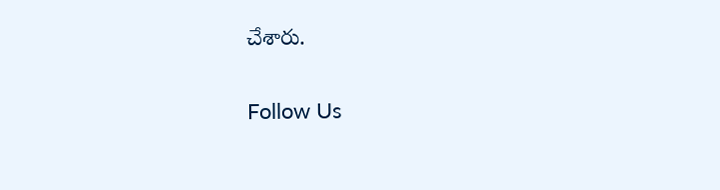చేశారు.

Follow Us